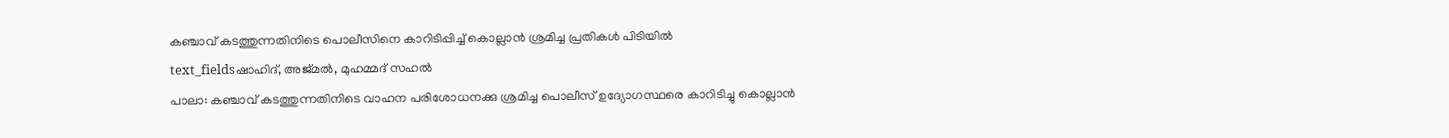കഞ്ചാവ് കടത്തുന്നതിനിടെ പൊലീസിനെ കാറിടിപ്പിച്ച് കൊല്ലാൻ ശ്രമിച്ച പ്രതികൾ പിടിയിൽ
text_fieldsഷാഹിദ്, അജ്മൽ, മുഹമ്മദ് സഹൽ
പാലാ: കഞ്ചാവ് കടത്തുന്നതിനിടെ വാഹന പരിശോധനക്കു ശ്രമിച്ച പൊലീസ് ഉദ്യോഗസ്ഥരെ കാറിടിച്ചു കൊല്ലാൻ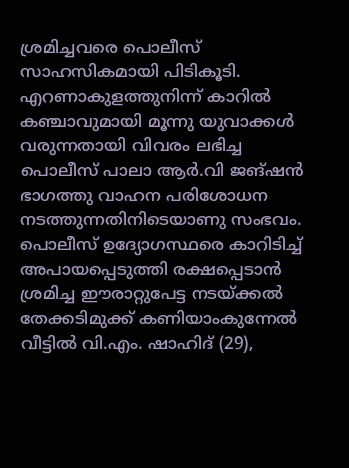ശ്രമിച്ചവരെ പൊലീസ് സാഹസികമായി പിടികൂടി. എറണാകുളത്തുനിന്ന് കാറിൽ കഞ്ചാവുമായി മൂന്നു യുവാക്കൾ വരുന്നതായി വിവരം ലഭിച്ച പൊലീസ് പാലാ ആർ.വി ജങ്ഷൻ ഭാഗത്തു വാഹന പരിശോധന നടത്തുന്നതിനിടെയാണു സംഭവം.
പൊലീസ് ഉദ്യോഗസ്ഥരെ കാറിടിച്ച് അപായപ്പെടുത്തി രക്ഷപ്പെടാൻ ശ്രമിച്ച ഈരാറ്റുപേട്ട നടയ്ക്കൽ തേക്കടിമുക്ക് കണിയാംകുന്നേൽ വീട്ടിൽ വി.എം. ഷാഹിദ് (29),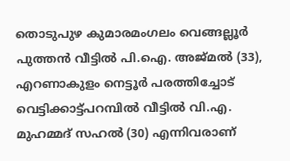തൊടുപുഴ കുമാരമംഗലം വെങ്ങല്ലൂർ പുത്തൻ വീട്ടിൽ പി.ഐ. അജ്മൽ (33), എറണാകുളം നെട്ടൂർ പരത്തിച്ചോട് വെട്ടിക്കാട്ട്പറമ്പിൽ വീട്ടിൽ വി.എ. മുഹമ്മദ് സഹൽ (30) എന്നിവരാണ്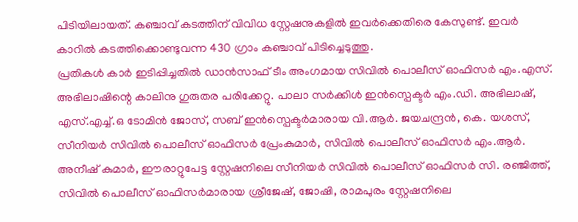പിടിയിലായത്. കഞ്ചാവ് കടത്തിന് വിവിധ സ്റ്റേഷനുകളിൽ ഇവർക്കെതിരെ കേസുണ്ട്. ഇവർ കാറിൽ കടത്തിക്കൊണ്ടുവന്ന 430 ഗ്രാം കഞ്ചാവ് പിടിച്ചെടുത്തു.
പ്രതികൾ കാർ ഇടിപ്പിച്ചതിൽ ഡാൻസാഫ് ടീം അംഗമായ സിവിൽ പൊലീസ് ഓഫിസർ എം.എസ്. അഭിലാഷിന്റെ കാലിനു ഗുരുതര പരിക്കേറ്റു. പാലാ സർക്കിൾ ഇൻസ്പെക്ടർ എം.ഡി. അഭിലാഷ്, എസ്.എച്ച്.ഒ ടോമിൻ ജോസ്, സബ് ഇൻസ്പെക്ടർമാരായ വി.ആർ. ജയചന്ദ്രൻ, കെ. യശസ്, സീനിയർ സിവിൽ പൊലീസ് ഓഫിസർ പ്രേംകുമാർ, സിവിൽ പൊലീസ് ഓഫിസർ എം.ആർ. അനീഷ് കുമാർ, ഈരാറ്റുപേട്ട സ്റ്റേഷനിലെ സീനിയർ സിവിൽ പൊലീസ് ഓഫിസർ സി. രഞ്ജിത്ത്, സിവിൽ പൊലീസ് ഓഫിസർമാരായ ശ്രീജേഷ്, ജോഷി, രാമപുരം സ്റ്റേഷനിലെ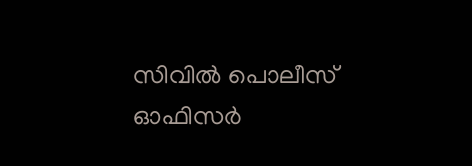സിവിൽ പൊലീസ് ഓഫിസർ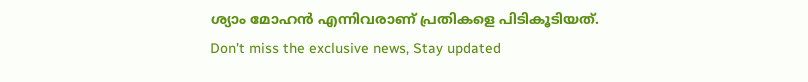ശ്യാം മോഹൻ എന്നിവരാണ് പ്രതികളെ പിടികൂടിയത്.
Don't miss the exclusive news, Stay updated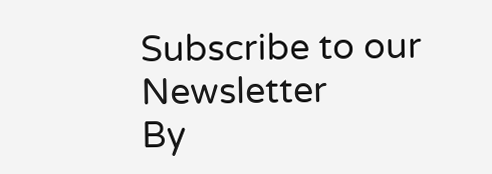Subscribe to our Newsletter
By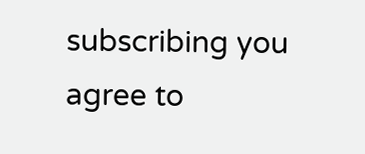subscribing you agree to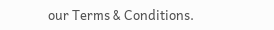our Terms & Conditions.